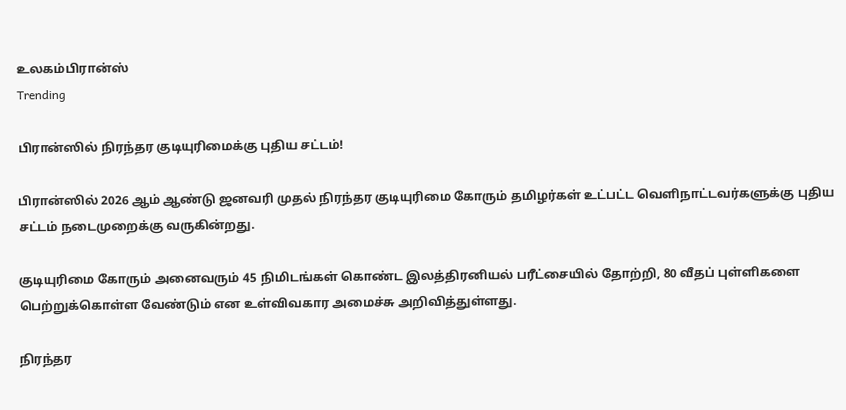உலகம்பிரான்ஸ்
Trending

பிரான்ஸில் நிரந்தர குடியுரிமைக்கு புதிய சட்டம்!

பிரான்ஸில் 2026 ஆம் ஆண்டு ஜனவரி முதல் நிரந்தர குடியுரிமை கோரும் தமிழர்கள் உட்பட்ட வெளிநாட்டவர்களுக்கு புதிய சட்டம் நடைமுறைக்கு வருகின்றது.

குடியுரிமை கோரும் அனைவரும் 45 நிமிடங்கள் கொண்ட இலத்திரனியல் பரீட்சையில் தோற்றி, 80 வீதப் புள்ளிகளை பெற்றுக்கொள்ள வேண்டும் என உள்விவகார அமைச்சு அறிவித்துள்ளது.

நிரந்தர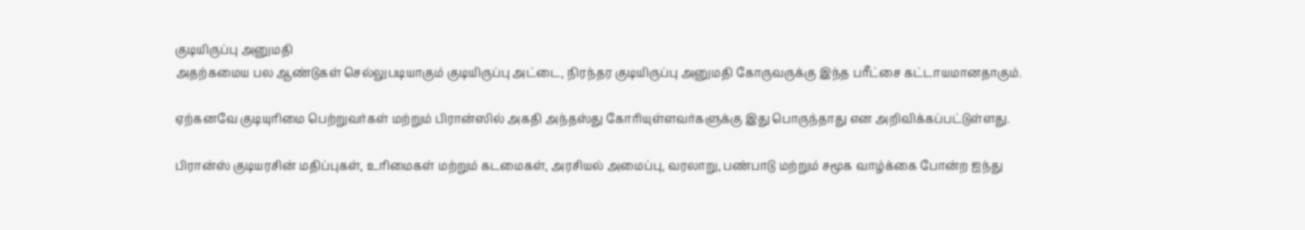குடியிருப்பு அனுமதி
அதற்கமைய பல ஆண்டுகள் செல்லுபடியாகும் குடியிருப்பு அட்டை, நிரந்தர குடியிருப்பு அனுமதி கோருவருக்கு இந்த பரீட்சை கட்டாயமானதாகும்.

ஏற்கனவே குடியுரிமை பெற்றுவர்கள் மற்றும் பிரான்ஸில் அகதி அந்தஸ்து கோரியுள்ளவர்களுக்கு இது பொருந்தாது என அறிவிக்கப்பட்டுள்ளது.

பிரான்ஸ் குடியரசின் மதிப்புகள், உரிமைகள் மற்றும் கடமைகள், அரசியல் அமைப்பு, வரலாறு, பண்பாடு மற்றும் சமூக வாழ்க்கை போன்ற ஐந்து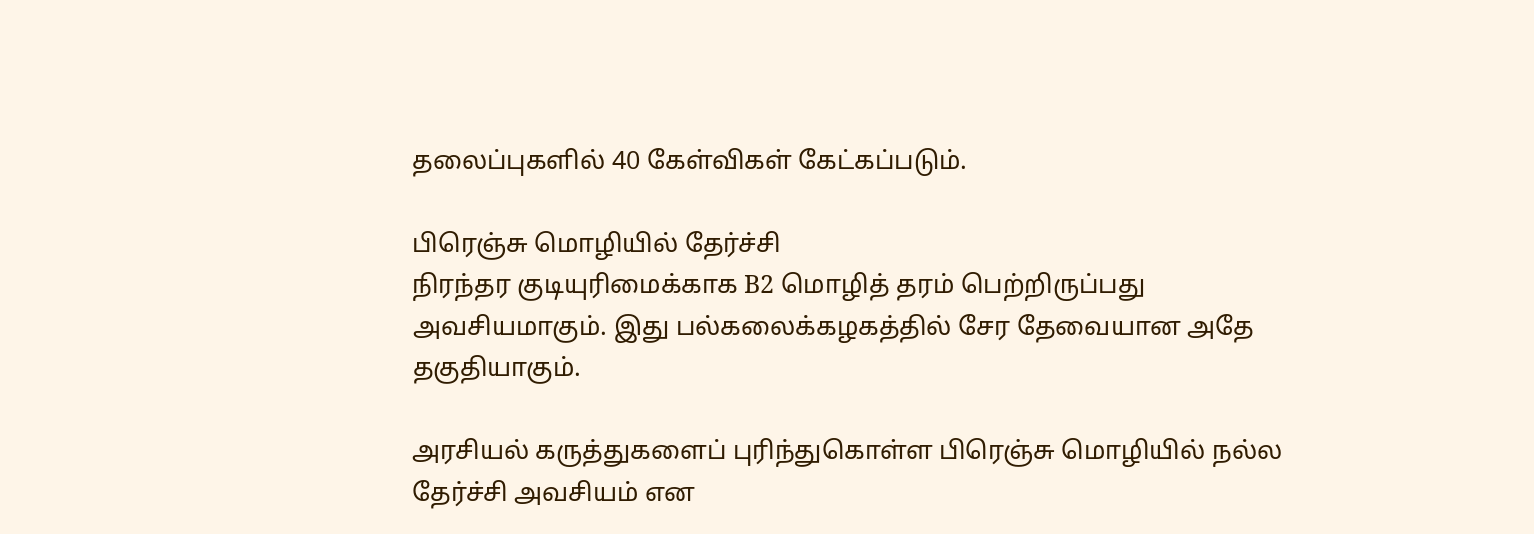தலைப்புகளில் 40 கேள்விகள் கேட்கப்படும்.

பிரெஞ்சு மொழியில் தேர்ச்சி
நிரந்தர குடியுரிமைக்காக B2 மொழித் தரம் பெற்றிருப்பது அவசியமாகும். இது பல்கலைக்கழகத்தில் சேர தேவையான அதே தகுதியாகும்.

அரசியல் கருத்துகளைப் புரிந்துகொள்ள பிரெஞ்சு மொழியில் நல்ல தேர்ச்சி அவசியம் என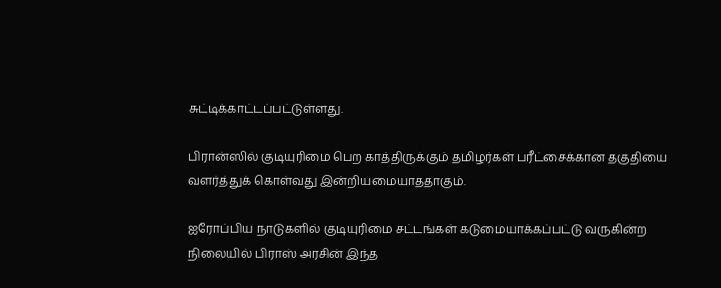சுட்டிக்காட்டப்பட்டுள்ளது.

பிரான்ஸில் குடியுரிமை பெற காத்திருக்கும் தமிழர்கள் பரீட்சைக்கான தகுதியை வளர்த்துக் கொள்வது இன்றியமையாததாகும்.

ஐரோப்பிய நாடுகளில் குடியுரிமை சட்டங்கள் கடுமையாக்கப்பட்டு வருகின்ற நிலையில் பிராஸ் அரசின் இந்த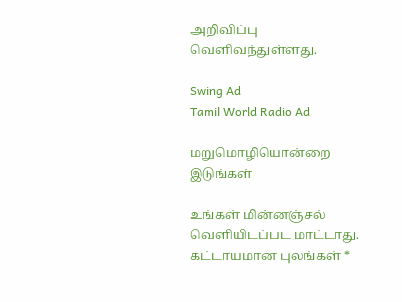அறிவிப்பு வெளிவந்துள்ளது.

Swing Ad
Tamil World Radio Ad

மறுமொழியொன்றை இடுங்கள்

உங்கள் மின்னஞ்சல் வௌியிடப்பட மாட்டாது. கட்டாயமான புலங்கள் *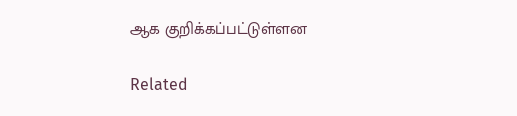ஆக குறிக்கப்பட்டுள்ளன

Related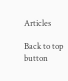Articles

Back to top button